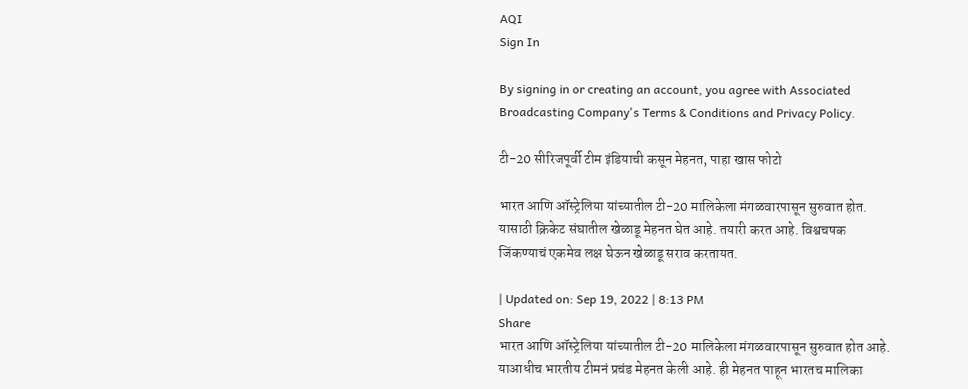AQI
Sign In

By signing in or creating an account, you agree with Associated Broadcasting Company's Terms & Conditions and Privacy Policy.

टी-20 सीरिजपूर्वी टीम इंडियाची कसून मेहनत, पाहा खास फोटो

भारत आणि ऑस्ट्रेलिया यांच्यातील टी-20 मालिकेला मंगळवारपासून सुरुवात होत. यासाठी क्रिकेट संघातील खेळाडू मेहनत घेत आहे. तयारी करत आहे. विश्वचषक जिंकण्याचं एकमेव लक्ष घेऊन खेळाडू सराव करतायत.

| Updated on: Sep 19, 2022 | 8:13 PM
Share
भारत आणि ऑस्ट्रेलिया यांच्यातील टी-20 मालिकेला मंगळवारपासून सुरुवात होत आहे. याआधीच भारतीय टीमनं प्रचंड मेहनत केली आहे. ही मेहनत पाहून भारतच मालिका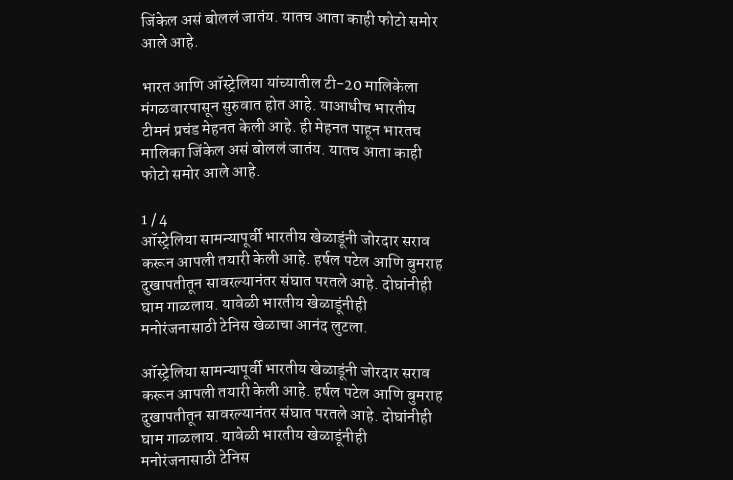जिंकेल असं बोललं जातंय. यातच आता काही फोटो समोर आले आहे.

भारत आणि ऑस्ट्रेलिया यांच्यातील टी-20 मालिकेला मंगळवारपासून सुरुवात होत आहे. याआधीच भारतीय टीमनं प्रचंड मेहनत केली आहे. ही मेहनत पाहून भारतच मालिका जिंकेल असं बोललं जातंय. यातच आता काही फोटो समोर आले आहे.

1 / 4
ऑस्ट्रेलिया सामन्यापूर्वी भारतीय खेळाडूंनी जोरदार सराव करून आपली तयारी केली आहे. हर्षल पटेल आणि बुमराह दुखापतीतून सावरल्यानंतर संघात परतले आहे. दोघांनीही घाम गाळलाय. यावेळी भारतीय खेळाडूंनीही मनोरंजनासाठी टेनिस खेळाचा आनंद लुटला.

ऑस्ट्रेलिया सामन्यापूर्वी भारतीय खेळाडूंनी जोरदार सराव करून आपली तयारी केली आहे. हर्षल पटेल आणि बुमराह दुखापतीतून सावरल्यानंतर संघात परतले आहे. दोघांनीही घाम गाळलाय. यावेळी भारतीय खेळाडूंनीही मनोरंजनासाठी टेनिस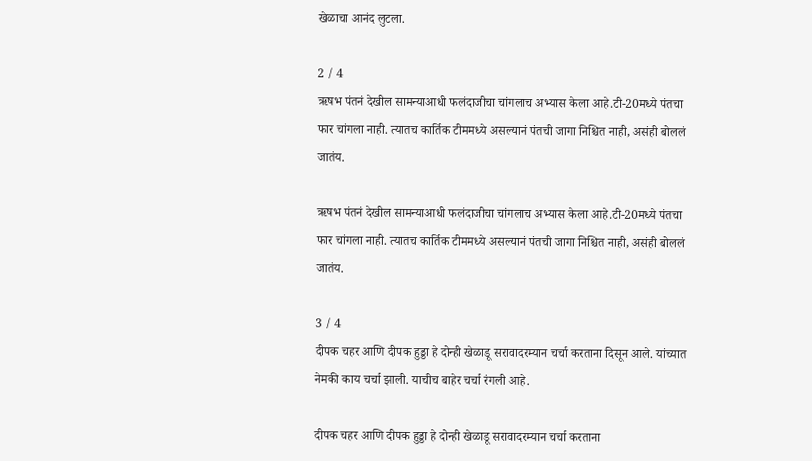खेळाचा आनंद लुटला.

2 / 4
ऋषभ पंतनं देखील सामन्याआधी फलंदाजीचा चांगलाच अभ्यास केला आहे.टी-20मध्ये पंतचा फार चांगला नाही. त्यातच कार्तिक टीममध्ये असल्यानं पंतची जागा निश्चित नाही, असंही बोललं जातंय.

ऋषभ पंतनं देखील सामन्याआधी फलंदाजीचा चांगलाच अभ्यास केला आहे.टी-20मध्ये पंतचा फार चांगला नाही. त्यातच कार्तिक टीममध्ये असल्यानं पंतची जागा निश्चित नाही, असंही बोललं जातंय.

3 / 4
दीपक चहर आणि दीपक हुड्डा हे दोन्ही खेळाडू सरावादरम्यान चर्चा करताना दिसून आले. यांच्यात नेमकी काय चर्चा झाली. याचीच बाहेर चर्चा रंगली आहे.

दीपक चहर आणि दीपक हुड्डा हे दोन्ही खेळाडू सरावादरम्यान चर्चा करताना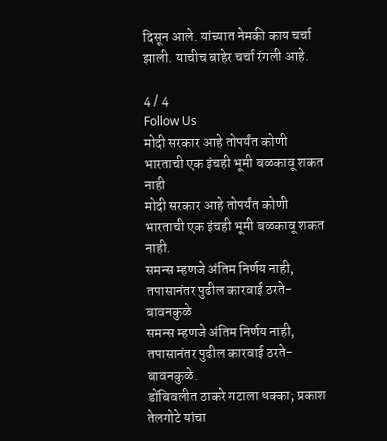दिसून आले. यांच्यात नेमकी काय चर्चा झाली. याचीच बाहेर चर्चा रंगली आहे.

4 / 4
Follow Us
मोदी सरकार आहे तोपर्यंत कोणी भारताची एक इंचही भूमी बळकावू शकत नाही
मोदी सरकार आहे तोपर्यंत कोणी भारताची एक इंचही भूमी बळकावू शकत नाही.
समन्स म्हणजे अंतिम निर्णय नाही, तपासानंतर पुढील कारवाई ठरते- बावनकुळे
समन्स म्हणजे अंतिम निर्णय नाही, तपासानंतर पुढील कारवाई ठरते- बावनकुळे.
डोंबिवलीत ठाकरे गटाला धक्का; प्रकाश तेलगोटे यांचा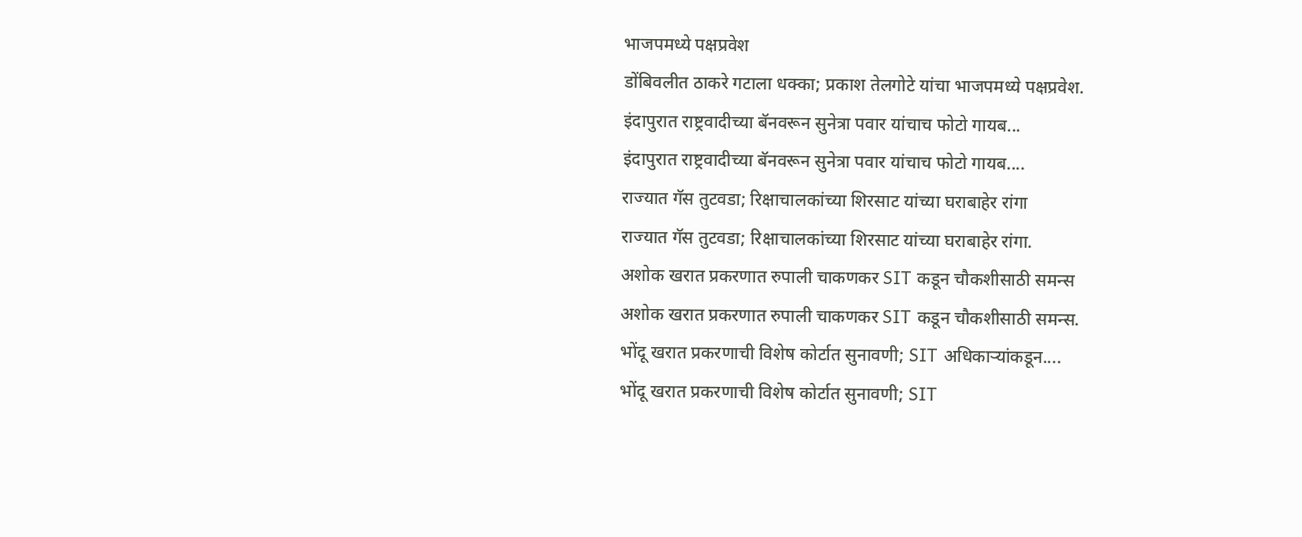भाजपमध्ये पक्षप्रवेश
डोंबिवलीत ठाकरे गटाला धक्का; प्रकाश तेलगोटे यांचा भाजपमध्ये पक्षप्रवेश.
इंदापुरात राष्ट्रवादीच्या बॅनवरून सुनेत्रा पवार यांचाच फोटो गायब...
इंदापुरात राष्ट्रवादीच्या बॅनवरून सुनेत्रा पवार यांचाच फोटो गायब....
राज्यात गॅस तुटवडा; रिक्षाचालकांच्या शिरसाट यांच्या घराबाहेर रांगा
राज्यात गॅस तुटवडा; रिक्षाचालकांच्या शिरसाट यांच्या घराबाहेर रांगा.
अशोक खरात प्रकरणात रुपाली चाकणकर SIT कडून चौकशीसाठी समन्स
अशोक खरात प्रकरणात रुपाली चाकणकर SIT कडून चौकशीसाठी समन्स.
भोंदू खरात प्रकरणाची विशेष कोर्टात सुनावणी; SIT अधिकाऱ्यांकडून....
भोंदू खरात प्रकरणाची विशेष कोर्टात सुनावणी; SIT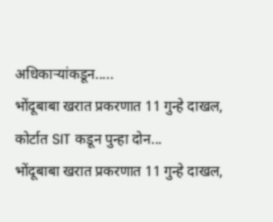अधिकाऱ्यांकडून.....
भोंदूबाबा खरात प्रकरणात 11 गुन्हे दाखल, कोर्टात SIT कडून पुन्हा दोन...
भोंदूबाबा खरात प्रकरणात 11 गुन्हे दाखल,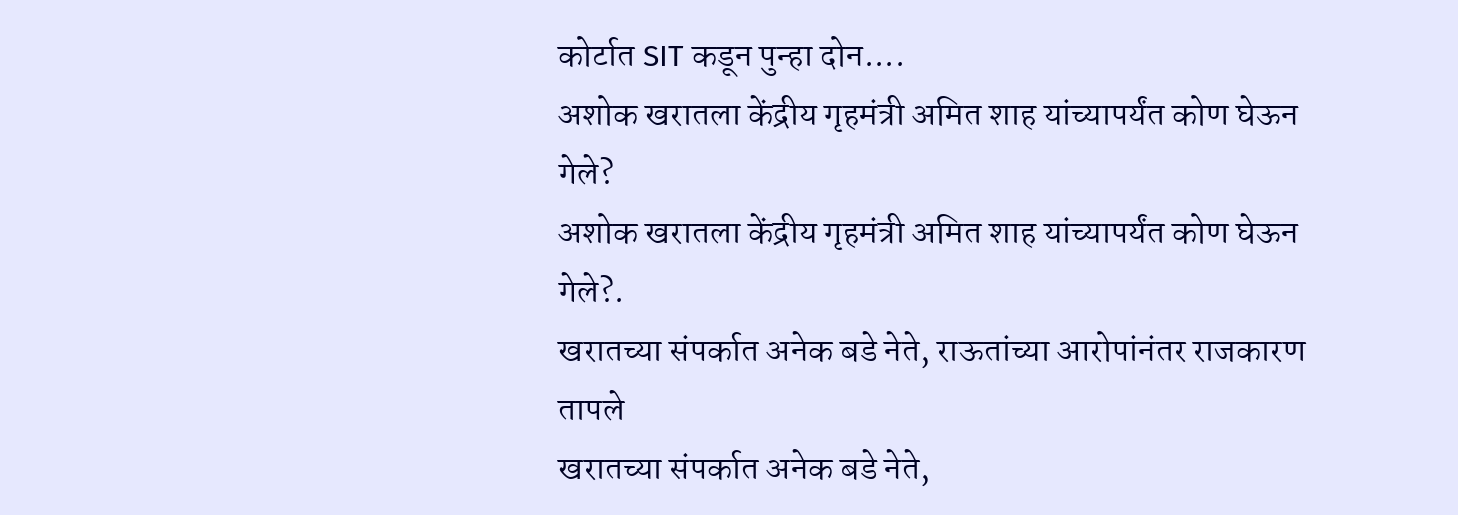कोर्टात SIT कडून पुन्हा दोन....
अशोक खरातला केंद्रीय गृहमंत्री अमित शाह यांच्यापर्यंत कोण घेऊन गेले?
अशोक खरातला केंद्रीय गृहमंत्री अमित शाह यांच्यापर्यंत कोण घेऊन गेले?.
खरातच्या संपर्कात अनेक बडे नेते, राऊतांच्या आरोपांनंतर राजकारण तापले
खरातच्या संपर्कात अनेक बडे नेते,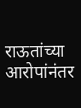राऊतांच्या आरोपांनंतर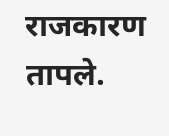राजकारण तापले.